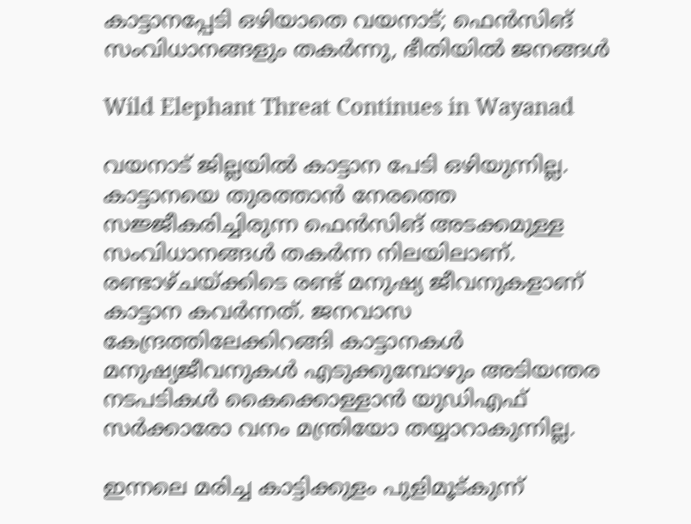കാട്ടാനപ്പേടി ഒഴിയാതെ വയനാട്; ഫെൻസിങ് സംവിധാനങ്ങളും തകർന്നു, ഭീതിയിൽ ജനങ്ങൾ

Wild Elephant Threat Continues in Wayanad

വയനാട് ജില്ലയിൽ കാട്ടാന പേടി ഒഴിയുന്നില്ല. കാട്ടാനയെ തുരത്താൻ നേരത്തെ സജ്ജീകരിച്ചിരുന്ന ഫെൻസിങ് അടക്കമുള്ള സംവിധാനങ്ങൾ തകർന്ന നിലയിലാണ്. രണ്ടാഴ്ചയ്ക്കിടെ രണ്ട് മനുഷ്യ ജീവനുകളാണ് കാട്ടാന കവർന്നത്. ജനവാസ കേന്ദ്രത്തിലേക്കിറങ്ങി കാട്ടാനകള്‍ മനുഷ്യജീവനുകള്‍ എടുക്കുമ്പോ‍ഴും അടിയന്തര നടപടികള്‍ കൈക്കൊള്ളാൻ യുഡിഎഫ് സർക്കാരോ വനം മന്ത്രിയോ തയ്യാറാകുന്നില്ല.

ഇന്നലെ മരിച്ച കാട്ടിക്കുളം പുളിമൂട്‌കുന്ന്‌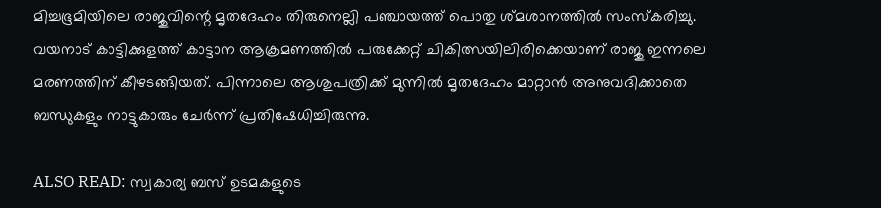മിച്ചഭൂമിയിലെ രാജുവിന്റെ മൃതദേഹം തിരുനെല്ലി പഞ്ചായത്ത് പൊതു ശ്മശാനത്തിൽ സംസ്കരിച്ചു. വയനാട് കാട്ടിക്കുളത്ത് കാട്ടാന ആക്രമണത്തിൽ പരുക്കേറ്റ് ചികിത്സയിലിരിക്കെയാണ് രാജു ഇന്നലെ മരണത്തിന് കീഴടങ്ങിയത്. പിന്നാലെ ആശുപത്രിക്ക് മുന്നിൽ മൃതദേഹം മാറ്റാൻ അനുവദിക്കാതെ ബന്ധുകളും നാട്ടുകാരും ചേർന്ന് പ്രതിഷേധിച്ചിരുന്നു.

ALSO READ: സ്വകാര്യ ബസ് ഉടമകളുടെ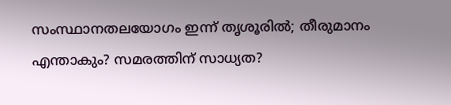സംസ്ഥാനതലയോഗം ഇന്ന് തൃശൂരിൽ; തീരുമാനം എന്താകും? സമരത്തിന് സാധ്യത?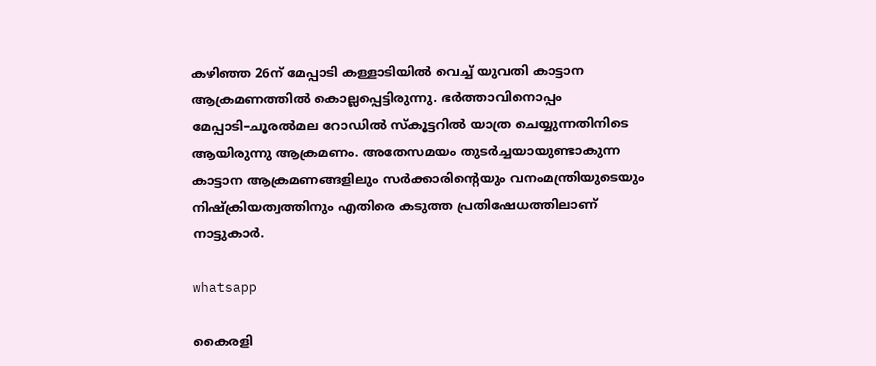കഴിഞ്ഞ 26ന്‌ മേപ്പാടി കള്ളാടിയിൽ വെച്ച് യുവതി കാട്ടാന ആക്രമണത്തിൽ കൊല്ലപ്പെട്ടിരുന്നു. ഭർത്താവിനൊപ്പം മേപ്പാടി–ചൂരൽമല റോഡിൽ സ്‌കൂട്ടറിൽ യാത്ര ചെയ്യുന്നതിനിടെ ആയിരുന്നു ആക്രമണം. അതേസമയം തുട‌ർച്ചയായുണ്ടാകുന്ന കാട്ടാന ആക്രമണങ്ങളിലും സർക്കാരിന്റെയും വനംമന്ത്രിയുടെയും നിഷ്ക്രിയത്വത്തിനും എതിരെ കടുത്ത പ്രതിഷേധത്തിലാണ് നാട്ടുകാർ.

whatsapp

കൈരളി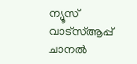ന്യൂസ് വാട്‌സ്ആപ്പ് ചാനല്‍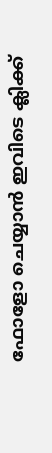ഫോളോ ചെയ്യാന്‍ ഇവിടെ ക്ലിക്ക്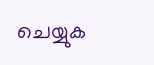ചെയ്യുക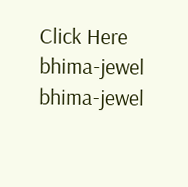Click Here
bhima-jewel
bhima-jewel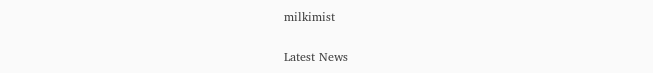milkimist

Latest News